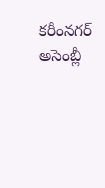కరీంనగర్ అసెంబ్లీ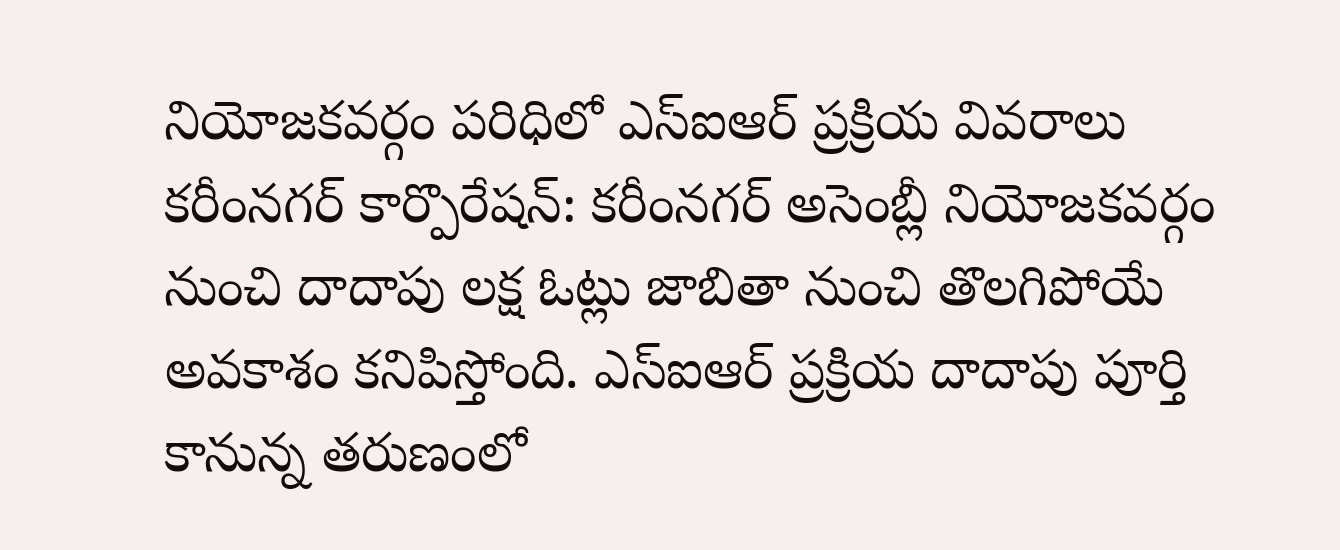నియోజకవర్గం పరిధిలో ఎస్ఐఆర్ ప్రక్రియ వివరాలు
కరీంనగర్ కార్పొరేషన్: కరీంనగర్ అసెంబ్లీ నియోజకవర్గం నుంచి దాదాపు లక్ష ఓట్లు జాబితా నుంచి తొలగిపోయే అవకాశం కనిపిస్తోంది. ఎస్ఐఆర్ ప్రక్రియ దాదాపు పూర్తి కానున్న తరుణంలో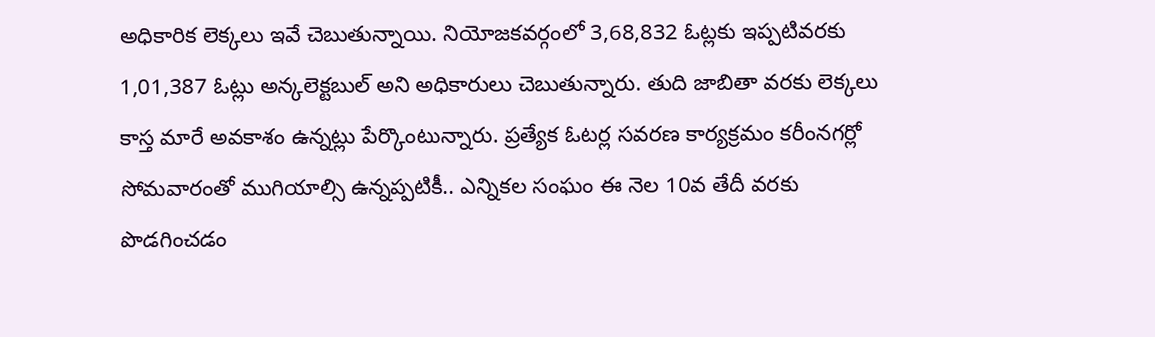అధికారిక లెక్కలు ఇవే చెబుతున్నాయి. నియోజకవర్గంలో 3,68,832 ఓట్లకు ఇప్పటివరకు 1,01,387 ఓట్లు అన్కలెక్టబుల్ అని అధికారులు చెబుతున్నారు. తుది జాబితా వరకు లెక్కలు కాస్త మారే అవకాశం ఉన్నట్లు పేర్కొంటున్నారు. ప్రత్యేక ఓటర్ల సవరణ కార్యక్రమం కరీంనగర్లో సోమవారంతో ముగియాల్సి ఉన్నప్పటికీ.. ఎన్నికల సంఘం ఈ నెల 10వ తేదీ వరకు పొడగించడం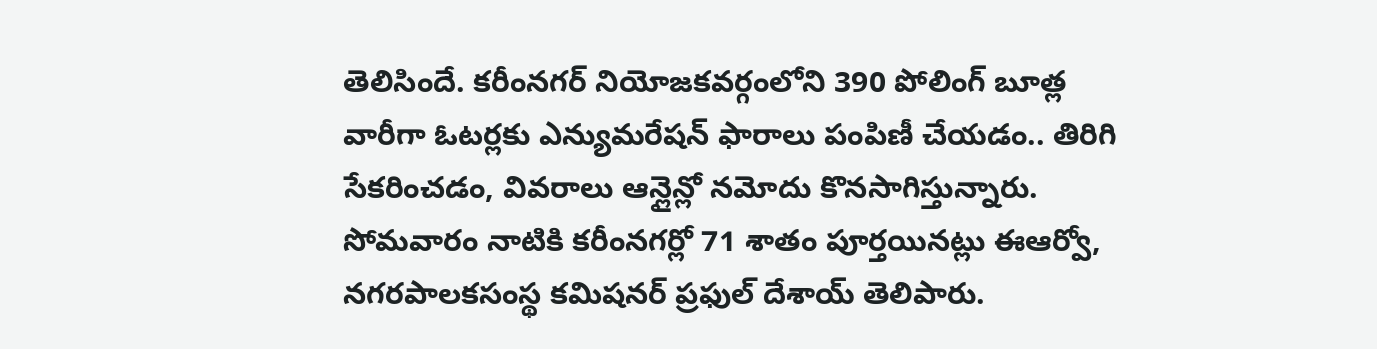తెలిసిందే. కరీంనగర్ నియోజకవర్గంలోని 390 పోలింగ్ బూత్ల వారీగా ఓటర్లకు ఎన్యుమరేషన్ ఫారాలు పంపిణీ చేయడం.. తిరిగి సేకరించడం, వివరాలు ఆన్లైన్లో నమోదు కొనసాగిస్తున్నారు. సోమవారం నాటికి కరీంనగర్లో 71 శాతం పూర్తయినట్లు ఈఆర్వో, నగరపాలకసంస్థ కమిషనర్ ప్రఫుల్ దేశాయ్ తెలిపారు.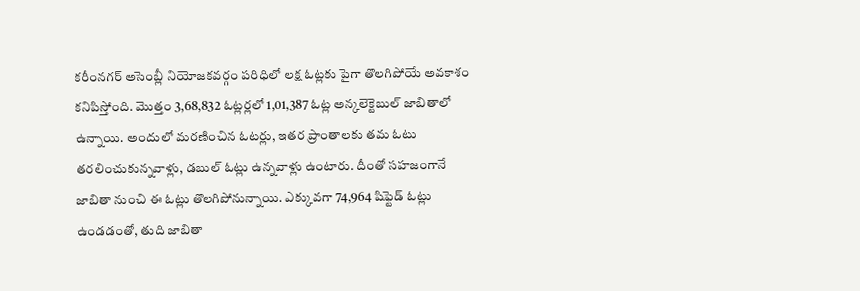కరీంనగర్ అసెంబ్లీ నియోజకవర్గం పరిధిలో లక్ష ఓట్లకు పైగా తొలగిపోయే అవకాశం కనిపిస్తోంది. మొత్తం 3,68,832 ఓట్లర్లలో 1,01,387 ఓట్ల అన్కలెక్టెబుల్ జాబితాలో ఉన్నాయి. అందులో మరణించిన ఓటర్లు, ఇతర ప్రాంతాలకు తమ ఓటు తరలించుకున్నవాళ్లు, డబుల్ ఓట్లు ఉన్నవాళ్లు ఉంటారు. దీంతో సహజంగానే జాబితా నుంచి ఈ ఓట్లు తొలగిపోనున్నాయి. ఎక్కువగా 74,964 షిఫ్టెడ్ ఓట్లు ఉండడంతో, తుది జాబితా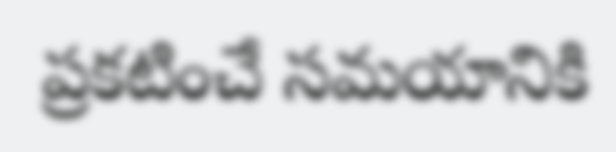ప్రకటించే సమయానికి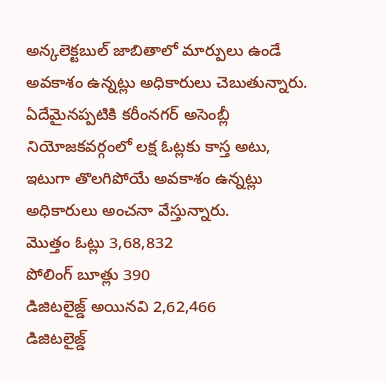అన్కలెక్టబుల్ జాబితాలో మార్పులు ఉండే అవకాశం ఉన్నట్లు అధికారులు చెబుతున్నారు. ఏదేమైనప్పటికి కరీంనగర్ అసెంబ్లీ నియోజకవర్గంలో లక్ష ఓట్లకు కాస్త అటు, ఇటుగా తొలగిపోయే అవకాశం ఉన్నట్లు అధికారులు అంచనా వేస్తున్నారు.
మొత్తం ఓట్లు 3,68,832
పోలింగ్ బూత్లు 390
డిజిటలైజ్డ్ అయినవి 2,62,466
డిజిటలైజ్డ్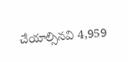చేయాల్సినవి 4,959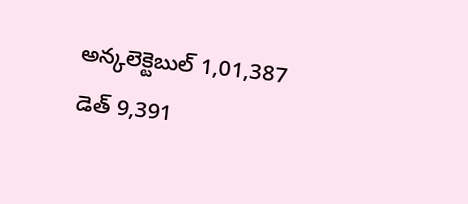అన్కలెక్టెబుల్ 1,01,387
డెత్ 9,391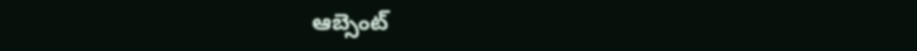ఆబ్సెంట్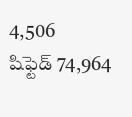4,506
షిఫ్టెడ్ 74,964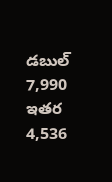డబుల్ 7,990
ఇతర 4,536